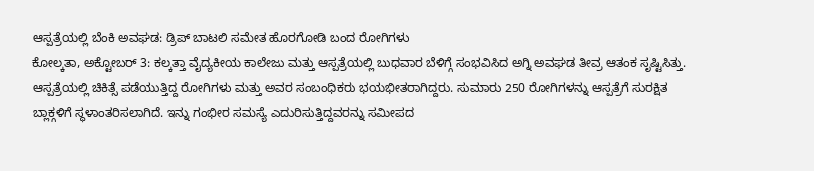ಆಸ್ಪತ್ರೆಯಲ್ಲಿ ಬೆಂಕಿ ಅವಘಡ: ಡ್ರಿಪ್ ಬಾಟಲಿ ಸಮೇತ ಹೊರಗೋಡಿ ಬಂದ ರೋಗಿಗಳು
ಕೋಲ್ಕತಾ, ಅಕ್ಟೋಬರ್ 3: ಕಲ್ಕತ್ತಾ ವೈದ್ಯಕೀಯ ಕಾಲೇಜು ಮತ್ತು ಆಸ್ಪತ್ರೆಯಲ್ಲಿ ಬುಧವಾರ ಬೆಳಿಗ್ಗೆ ಸಂಭವಿಸಿದ ಅಗ್ನಿ ಅವಘಡ ತೀವ್ರ ಆತಂಕ ಸೃಷ್ಟಿಸಿತ್ತು.
ಆಸ್ಪತ್ರೆಯಲ್ಲಿ ಚಿಕಿತ್ಸೆ ಪಡೆಯುತ್ತಿದ್ದ ರೋಗಿಗಳು ಮತ್ತು ಅವರ ಸಂಬಂಧಿಕರು ಭಯಭೀತರಾಗಿದ್ದರು. ಸುಮಾರು 250 ರೋಗಿಗಳನ್ನು ಆಸ್ಪತ್ರೆಗೆ ಸುರಕ್ಷಿತ ಬ್ಲಾಕ್ಗಳಿಗೆ ಸ್ಥಳಾಂತರಿಸಲಾಗಿದೆ. ಇನ್ನು ಗಂಭೀರ ಸಮಸ್ಯೆ ಎದುರಿಸುತ್ತಿದ್ದವರನ್ನು ಸಮೀಪದ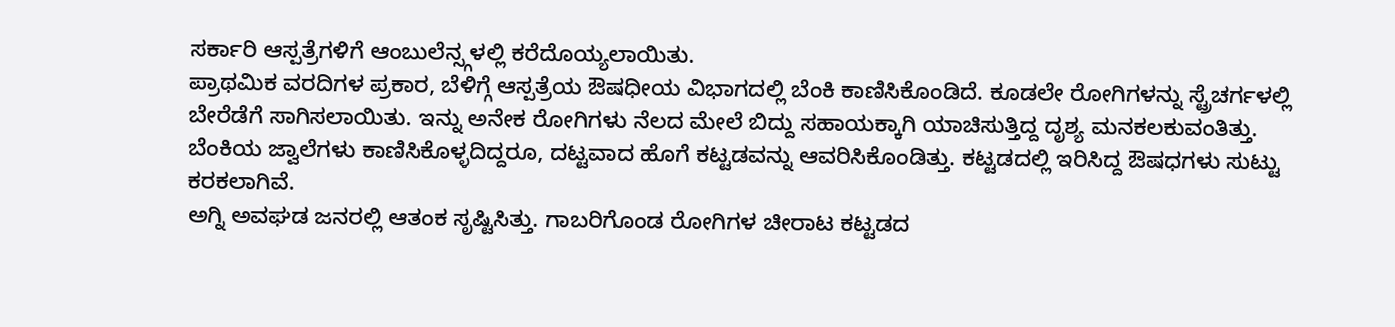ಸರ್ಕಾರಿ ಆಸ್ಪತ್ರೆಗಳಿಗೆ ಆಂಬುಲೆನ್ಸ್ಗಳಲ್ಲಿ ಕರೆದೊಯ್ಯಲಾಯಿತು.
ಪ್ರಾಥಮಿಕ ವರದಿಗಳ ಪ್ರಕಾರ, ಬೆಳಿಗ್ಗೆ ಆಸ್ಪತ್ರೆಯ ಔಷಧೀಯ ವಿಭಾಗದಲ್ಲಿ ಬೆಂಕಿ ಕಾಣಿಸಿಕೊಂಡಿದೆ. ಕೂಡಲೇ ರೋಗಿಗಳನ್ನು ಸ್ಟ್ರೆಚರ್ಗಳಲ್ಲಿ ಬೇರೆಡೆಗೆ ಸಾಗಿಸಲಾಯಿತು. ಇನ್ನು ಅನೇಕ ರೋಗಿಗಳು ನೆಲದ ಮೇಲೆ ಬಿದ್ದು ಸಹಾಯಕ್ಕಾಗಿ ಯಾಚಿಸುತ್ತಿದ್ದ ದೃಶ್ಯ ಮನಕಲಕುವಂತಿತ್ತು.
ಬೆಂಕಿಯ ಜ್ವಾಲೆಗಳು ಕಾಣಿಸಿಕೊಳ್ಳದಿದ್ದರೂ, ದಟ್ಟವಾದ ಹೊಗೆ ಕಟ್ಟಡವನ್ನು ಆವರಿಸಿಕೊಂಡಿತ್ತು. ಕಟ್ಟಡದಲ್ಲಿ ಇರಿಸಿದ್ದ ಔಷಧಗಳು ಸುಟ್ಟು ಕರಕಲಾಗಿವೆ.
ಅಗ್ನಿ ಅವಘಡ ಜನರಲ್ಲಿ ಆತಂಕ ಸೃಷ್ಟಿಸಿತ್ತು. ಗಾಬರಿಗೊಂಡ ರೋಗಿಗಳ ಚೀರಾಟ ಕಟ್ಟಡದ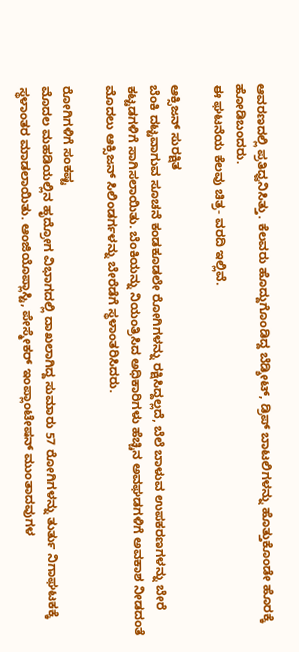ಆವರಣದಲ್ಲಿ ಪ್ರತಿಧ್ವನಿಸಿತ್ತು. ಕೆಲವರು ಹೊದ್ದುಗೊಂಡಿದ್ದ ಬೆಡ್ಶೀಟ್, ಡ್ರಿಪ್ ಬಾಟಲಿಗಳನ್ನು ಹೊತ್ತುಕೊಂಡೇ ಹೊರಕ್ಕೆ ಹೋಡಿಬಂದರು.
ಈ ಘಟನೆಯ ಕೆಲವು ಚಿತ್ರ- ವರದಿ ಇಲ್ಲಿವೆ.

ಆಕ್ಸಿಜನ್ ಸುರಕ್ಷಿತ
ಬೆಂಕಿ ದಟ್ಟವಾಗುವ ಸೂಚನೆ ಕಂಡಕೂಡಲೇ ರೋಗಿಗಳನ್ನು ರಕ್ಷಿಸಿದ್ದಲ್ಲದೆ, ಬೆಲೆ ಬಾಳುವ ಉಪಕರಣಗಳನ್ನು ಬೇರೆ ಕಟ್ಟಡಗಳಿಗೆ ಸಾಗಿಸಲಾಯಿತು. ಬೆಂಕಿಯನ್ನು ನಿಯಂತ್ರಿಸಿದ ಅಧಿಕಾರಿಗಳು ಹೆಚ್ಚಿನ ಅವಘಡಗಳಿಗೆ ಅವಕಾಶ ನೀಡದಂತೆ ಮೊದಲು ಆಕ್ಸಿಜನ್ ಸಿಲಿಂಡರ್ಗಳನ್ನು ಬೇರೆಡೆಗೆ ಸ್ಥಳಾಂತರಿಸಿದರು.

ರೋಗಿಗಳಿಗೆ ಸಂಕಷ್ಟ
ಮೊದಲ ಮಹಡಿಯಲ್ಲಿನ ಹೃದ್ರೋಗ ವಿಭಾಗದಲ್ಲಿ ದಾಖಲಾಗಿದ್ದ ಸುಮಾರು 57 ರೋಗಿಗಳನ್ನು ತುರ್ತು ನಿಗಾಘಟಕಕ್ಕೆ ಸ್ಥಳಾಂತರ ಮಾಡಲಾಯಿತು. ಆಂಜಿಯೊಪ್ಲಾಸ್ಟಿ, ಪೇಸ್ಮೇಕರ್ ಇಂಪ್ಲಾಂಟೇಷನ್ ಮುಂತಾದವುಗಳ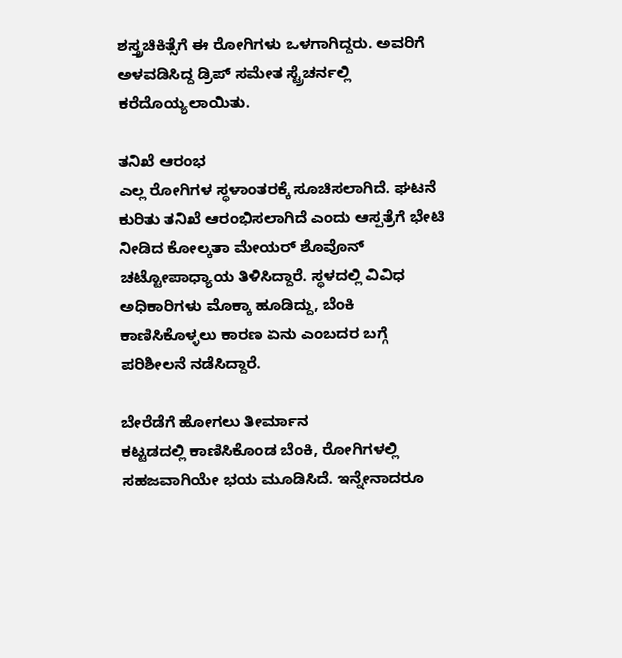ಶಸ್ತ್ರಚಿಕಿತ್ಸೆಗೆ ಈ ರೋಗಿಗಳು ಒಳಗಾಗಿದ್ದರು. ಅವರಿಗೆ ಅಳವಡಿಸಿದ್ದ ಡ್ರಿಪ್ ಸಮೇತ ಸ್ಟ್ರೆಚರ್ನಲ್ಲಿ ಕರೆದೊಯ್ಯಲಾಯಿತು.

ತನಿಖೆ ಆರಂಭ
ಎಲ್ಲ ರೋಗಿಗಳ ಸ್ಥಳಾಂತರಕ್ಕೆ ಸೂಚಿಸಲಾಗಿದೆ. ಘಟನೆ ಕುರಿತು ತನಿಖೆ ಆರಂಭಿಸಲಾಗಿದೆ ಎಂದು ಆಸ್ಪತ್ರೆಗೆ ಭೇಟಿ ನೀಡಿದ ಕೋಲ್ಕತಾ ಮೇಯರ್ ಶೊವೊನ್ ಚಟ್ಟೋಪಾಧ್ಯಾಯ ತಿಳಿಸಿದ್ದಾರೆ. ಸ್ಥಳದಲ್ಲಿ ವಿವಿಧ ಅಧಿಕಾರಿಗಳು ಮೊಕ್ಕಾ ಹೂಡಿದ್ದು, ಬೆಂಕಿ ಕಾಣಿಸಿಕೊಳ್ಳಲು ಕಾರಣ ಏನು ಎಂಬದರ ಬಗ್ಗೆ ಪರಿಶೀಲನೆ ನಡೆಸಿದ್ದಾರೆ.

ಬೇರೆಡೆಗೆ ಹೋಗಲು ತೀರ್ಮಾನ
ಕಟ್ಟಡದಲ್ಲಿ ಕಾಣಿಸಿಕೊಂಡ ಬೆಂಕಿ, ರೋಗಿಗಳಲ್ಲಿ ಸಹಜವಾಗಿಯೇ ಭಯ ಮೂಡಿಸಿದೆ. ಇನ್ನೇನಾದರೂ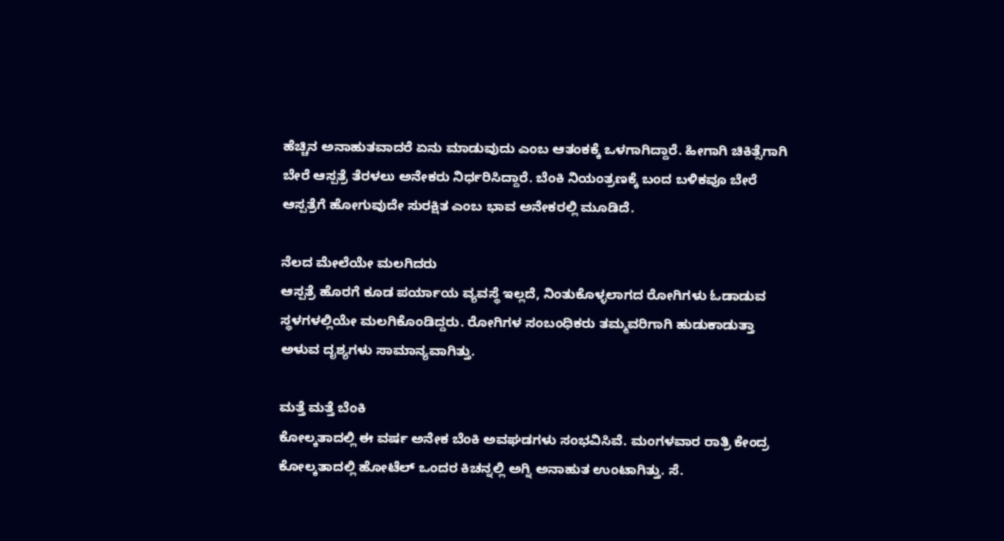ಹೆಚ್ಚಿನ ಅನಾಹುತವಾದರೆ ಏನು ಮಾಡುವುದು ಎಂಬ ಆತಂಕಕ್ಕೆ ಒಳಗಾಗಿದ್ದಾರೆ. ಹೀಗಾಗಿ ಚಿಕಿತ್ಸೆಗಾಗಿ ಬೇರೆ ಆಸ್ಪತ್ರೆ ತೆರಳಲು ಅನೇಕರು ನಿರ್ಧರಿಸಿದ್ದಾರೆ. ಬೆಂಕಿ ನಿಯಂತ್ರಣಕ್ಕೆ ಬಂದ ಬಳಿಕವೂ ಬೇರೆ ಆಸ್ಪತ್ರೆಗೆ ಹೋಗುವುದೇ ಸುರಕ್ಷಿತ ಎಂಬ ಭಾವ ಅನೇಕರಲ್ಲಿ ಮೂಡಿದೆ.

ನೆಲದ ಮೇಲೆಯೇ ಮಲಗಿದರು
ಆಸ್ಪತ್ರೆ ಹೊರಗೆ ಕೂಡ ಪರ್ಯಾಯ ವ್ಯವಸ್ಥೆ ಇಲ್ಲದೆ, ನಿಂತುಕೊಳ್ಳಲಾಗದ ರೋಗಿಗಳು ಓಡಾಡುವ ಸ್ಥಳಗಳಲ್ಲಿಯೇ ಮಲಗಿಕೊಂಡಿದ್ದರು. ರೋಗಿಗಳ ಸಂಬಂಧಿಕರು ತಮ್ಮವರಿಗಾಗಿ ಹುಡುಕಾಡುತ್ತಾ ಅಳುವ ದೃಶ್ಯಗಳು ಸಾಮಾನ್ಯವಾಗಿತ್ತು.

ಮತ್ತೆ ಮತ್ತೆ ಬೆಂಕಿ
ಕೋಲ್ಕತಾದಲ್ಲಿ ಈ ವರ್ಷ ಅನೇಕ ಬೆಂಕಿ ಅವಘಡಗಳು ಸಂಭವಿಸಿವೆ. ಮಂಗಳವಾರ ರಾತ್ರಿ ಕೇಂದ್ರ ಕೋಲ್ಕತಾದಲ್ಲಿ ಹೋಟೆಲ್ ಒಂದರ ಕಿಚನ್ನಲ್ಲಿ ಅಗ್ನಿ ಅನಾಹುತ ಉಂಟಾಗಿತ್ತು. ಸೆ.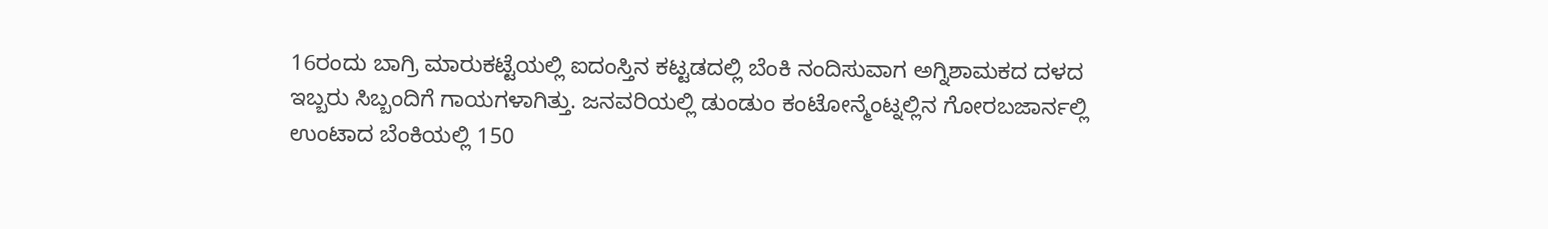16ರಂದು ಬಾಗ್ರಿ ಮಾರುಕಟ್ಟೆಯಲ್ಲಿ ಐದಂಸ್ತಿನ ಕಟ್ಟಡದಲ್ಲಿ ಬೆಂಕಿ ನಂದಿಸುವಾಗ ಅಗ್ನಿಶಾಮಕದ ದಳದ ಇಬ್ಬರು ಸಿಬ್ಬಂದಿಗೆ ಗಾಯಗಳಾಗಿತ್ತು. ಜನವರಿಯಲ್ಲಿ ಡುಂಡುಂ ಕಂಟೋನ್ಮೆಂಟ್ನಲ್ಲಿನ ಗೋರಬಜಾರ್ನಲ್ಲಿ ಉಂಟಾದ ಬೆಂಕಿಯಲ್ಲಿ 150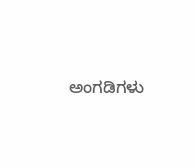ಅಂಗಡಿಗಳು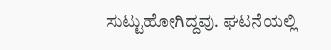ಸುಟ್ಟುಹೋಗಿದ್ದವು. ಘಟನೆಯಲ್ಲಿ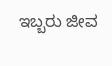ಇಬ್ಬರು ಜೀವ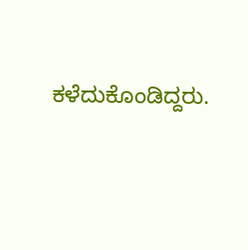ಕಳೆದುಕೊಂಡಿದ್ದರು.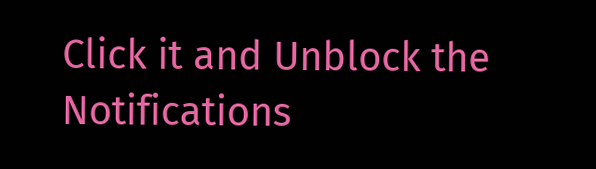Click it and Unblock the Notifications